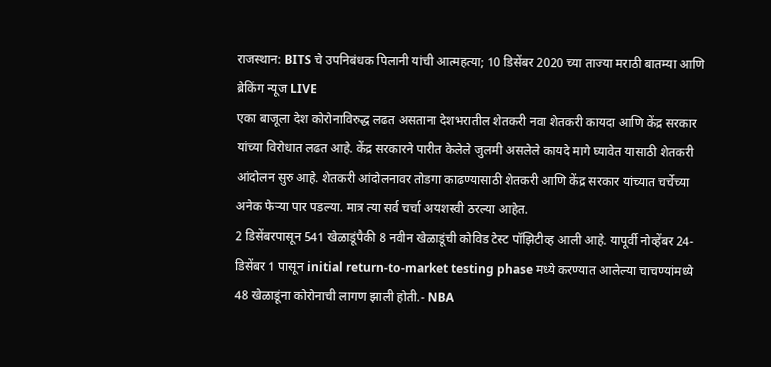राजस्थान: BITS चे उपनिबंधक पिलानी यांची आत्महत्या; 10 डिसेंबर 2020 च्या ताज्या मराठी बातम्या आणि ब्रेकिंग न्यूज LIVE
एका बाजूला देश कोरोनाविरुद्ध लढत असताना देशभरातील शेतकरी नवा शेतकरी कायदा आणि केंद्र सरकार यांच्या विरोधात लढत आहे. केंद्र सरकारने पारीत केलेले जुलमी असलेले कायदे मागे घ्यावेत यासाठी शेतकरी आंदोलन सुरु आहे. शेतकरी आंदोलनावर तोडगा काढण्यासाठी शेतकरी आणि केंद्र सरकार यांच्यात चर्चेच्या अनेक फेऱ्या पार पडल्या. मात्र त्या सर्व चर्चा अयशस्वी ठरल्या आहेत.
2 डिसेंबरपासून 541 खेळाडूंपैकी 8 नवीन खेळाडूंची कोविड टेस्ट पॉझिटीव्ह आली आहे. यापूर्वी नोव्हेंबर 24-डिसेंबर 1 पासून initial return-to-market testing phase मध्ये करण्यात आलेल्या चाचण्यांमध्ये 48 खेळाडूंना कोरोनाची लागण झाली होती.- NBA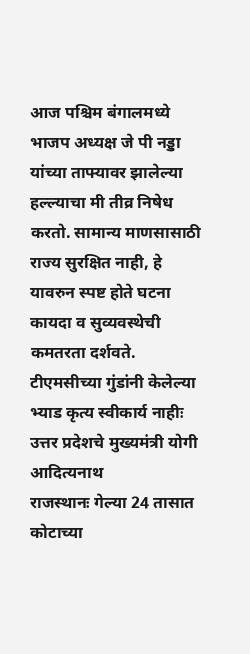आज पश्चिम बंगालमध्ये भाजप अध्यक्ष जे पी नड्डा यांच्या ताफ्यावर झालेल्या हल्ल्याचा मी तीव्र निषेध करतो. सामान्य माणसासाठी राज्य सुरक्षित नाही, हे यावरुन स्पष्ट होते घटना कायदा व सुव्यवस्थेची कमतरता दर्शवते. टीएमसीच्या गुंडांनी केलेल्या भ्याड कृत्य स्वीकार्य नाहीः उत्तर प्रदेशचे मुख्यमंत्री योगी आदित्यनाथ
राजस्थानः गेल्या 24 तासात कोटाच्या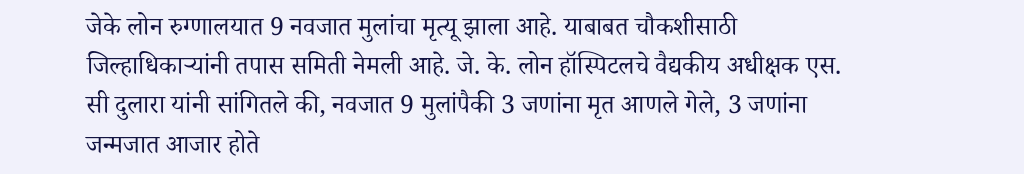जेके लोन रुग्णालयात 9 नवजात मुलांचा मृत्यू झाला आहे. याबाबत चौकशीसाठी जिल्हाधिकाऱ्यांनी तपास समिती नेमली आहे. जे. के. लोन हॉस्पिटलचे वैद्यकीय अधीक्षक एस. सी दुलारा यांनी सांगितले की, नवजात 9 मुलांपैकी 3 जणांना मृत आणले गेले, 3 जणांना जन्मजात आजार होते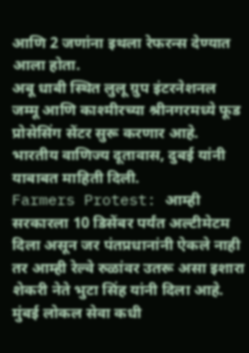आणि 2 जणांना इथला रेफरन्स देण्यात आला होता.
अबू धाबी स्थित लुलू ग्रुप इंटरनेशनल जम्मू आणि काश्मीरच्या श्रीनगरमध्ये फूड प्रोसेसिंग सेंटर सुरू करणार आहे. भारतीय वाणिज्य दूतावास, दुबई यांनी याबाबत माहिती दिली.
Farmers Protest: आम्ही सरकारला 10 डिसेंबर पर्यंत अल्टीमेटम दिला असून जर पंतप्रधानांनी ऐकले नाही तर आम्ही रेल्वे रुळांवर उतरू असा इशारा शेकरी नेते भुटा सिंह यांनी दिला आहे.
मुंबई लोकल सेवा कधी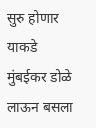सुरु होणार याकडे मुंबईकर डोळे लाऊन बसला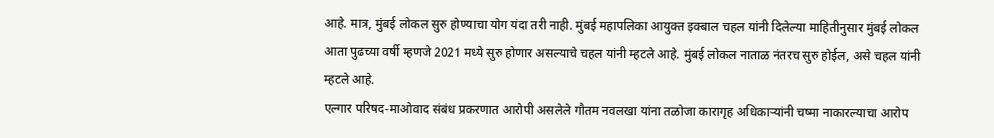आहे. मात्र, मुंबई लोकल सुरु होण्याचा योग यंदा तरी नाही. मुंबई महापलिका आयुक्त इक्बाल चहल यांनी दिलेल्या माहितीनुसार मुंबई लोकल आता पुढच्या वर्षी म्हणजे 2021 मध्ये सुरु होणार असल्याचे चहल यांनी म्हटले आहे. मुंबई लोकल नाताळ नंतरच सुरु होईल, असे चहल यांनी म्हटले आहे.
एल्गार परिषद-माओवाद संबंध प्रकरणात आरोपी असलेले गौतम नवलखा यांना तळोजा कारागृह अधिकाऱ्यांनी चष्मा नाकारल्याचा आरोप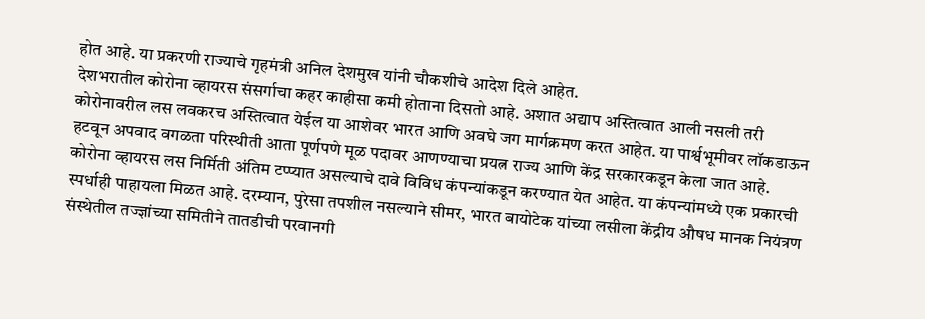होत आहे. या प्रकरणी राज्याचे गृहमंत्री अनिल देशमुख यांनी चौकशीचे आदेश दिले आहेत.
देशभरातील कोरोना व्हायरस संसर्गाचा कहर काहीसा कमी होताना दिसतो आहे. अशात अद्याप अस्तित्वात आली नसली तरी कोरोनावरील लस लवकरच अस्तित्वात येईल या आशेवर भारत आणि अवघे जग मार्गक्रमण करत आहेत. या पार्श्वभूमीवर लॉकडाऊन हटवून अपवाद वगळता परिस्थीती आता पूर्णपणे मूळ पदावर आणण्याचा प्रयत्न राज्य आणि केंद्र सरकारकडून केला जात आहे.
कोरोना व्हायरस लस निर्मिती अंतिम टप्प्यात असल्याचे दावे विविध कंपन्यांकडून करण्यात येत आहेत. या कंपन्यांमध्ये एक प्रकारची स्पर्धाही पाहायला मिळत आहे. दरम्यान, पुरेसा तपशील नसल्याने सीमर, भारत बायोटेक यांच्या लसीला केंद्रीय औषध मानक नियंत्रण संस्थेतील तज्ज्ञांच्या समितीने तातडीची परवानगी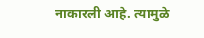नाकारली आहे. त्यामुळे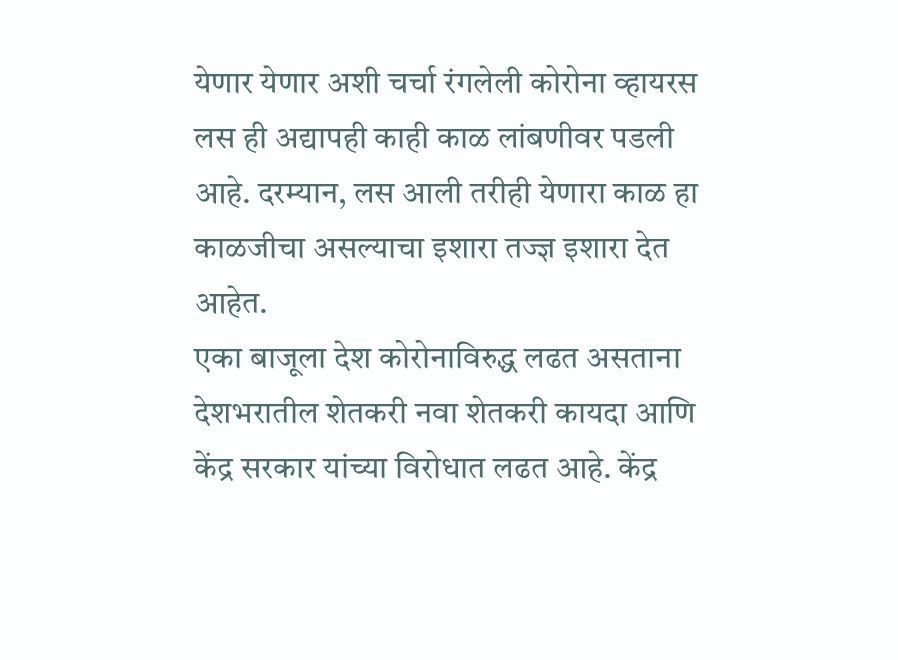येणार येणार अशी चर्चा रंगलेली कोरोना व्हायरस लस ही अद्यापही काही काळ लांबणीवर पडली आहे. दरम्यान, लस आली तरीही येणारा काळ हा काळजीचा असल्याचा इशारा तज्ज्ञ इशारा देत आहेत.
एका बाजूला देश कोरोनाविरुद्ध लढत असताना देशभरातील शेतकरी नवा शेतकरी कायदा आणि केंद्र सरकार यांच्या विरोधात लढत आहे. केंद्र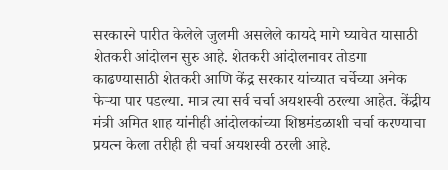सरकारने पारीत केलेले जुलमी असलेले कायदे मागे घ्यावेत यासाठी शेतकरी आंदोलन सुरु आहे. शेतकरी आंदोलनावर तोडगा काढण्यासाठी शेतकरी आणि केंद्र सरकार यांच्यात चर्चेच्या अनेक फेऱ्या पार पडल्या. मात्र त्या सर्व चर्चा अयशस्वी ठरल्या आहेत. केंद्रीय मंत्री अमित शाह यांनीही आंदोलकांच्या शिष्ठमंडळाशी चर्चा करण्याचा प्रयत्न केला तरीही ही चर्चा अयशस्वी ठरली आहे.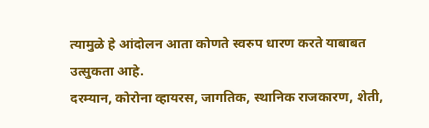त्यामुळे हे आंदोलन आता कोणते स्वरुप धारण करते याबाबत उत्सुकता आहे.
दरम्यान, कोरोना व्हायरस, जागतिक, स्थानिक राजकारण, शेती,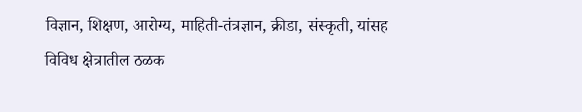विज्ञान, शिक्षण, आरोग्य, माहिती-तंत्रज्ञान, क्रीडा, संस्कृती, यांसह विविध क्षेत्रातील ठळक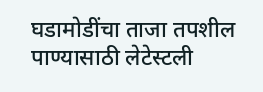घडामोडींचा ताजा तपशील पाण्यासाठी लेटेस्टली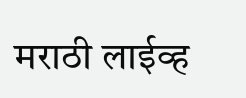मराठी लाईव्ह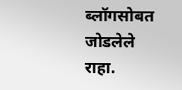ब्लॉगसोबत जोडलेले राहा.